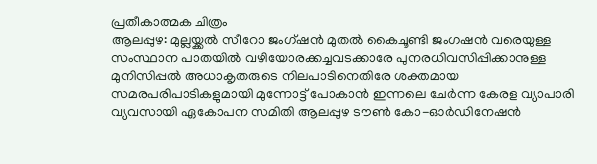പ്രതീകാത്മക ചിത്രം
ആലപ്പുഴ: മുല്ലയ്ക്കൽ സീറോ ജംഗ്ഷൻ മുതൽ കൈചൂണ്ടി ജംഗഷൻ വരെയുള്ള സംസ്ഥാന പാതയിൽ വഴിയോരക്കച്ചവടക്കാരേ പുനരധിവസിപ്പിക്കാനുള്ള മുനിസിപ്പൽ അധാകൃതരുടെ നിലപാടിനെതിരേ ശക്തമായ സമരപരിപാടികളുമായി മുന്നോട്ട് പോകാൻ ഇന്നലെ ചേർന്ന കേരള വ്യാപാരി വ്യവസായി ഏകോപന സമിതി ആലപ്പുഴ ടൗൺ കോ-ഓർഡിനേഷൻ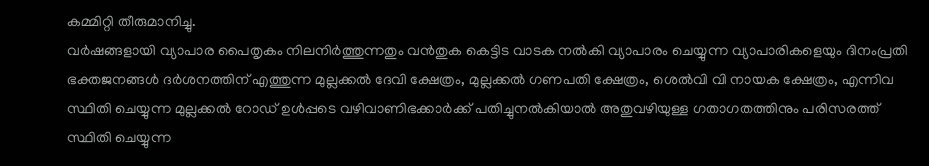കമ്മിറ്റി തീരുമാനിച്ചു.
വർഷങ്ങളായി വ്യാപാര പൈതൃകം നിലനിർത്തുന്നതും വൻതുക കെട്ടിട വാടക നൽകി വ്യാപാരം ചെയ്യുന്ന വ്യാപാരികളെയും ദിനംപ്രതി ഭക്തജനങ്ങൾ ദർശനത്തിന് എത്തുന്ന മുല്ലക്കൽ ദേവി ക്ഷേത്രം, മുല്ലക്കൽ ഗണപതി ക്ഷേത്രം, ശെൽവി വി നായക ക്ഷേത്രം, എന്നിവ സ്ഥിതി ചെയ്യുന്ന മുല്ലക്കൽ റോഡ് ഉൾപ്പടെ വഴിവാണിഭക്കാർക്ക് പതിച്ചുനൽകിയാൽ അതുവഴിയുള്ള ഗതാഗതത്തിനും പരിസരത്ത് സ്ഥിതി ചെയ്യുന്ന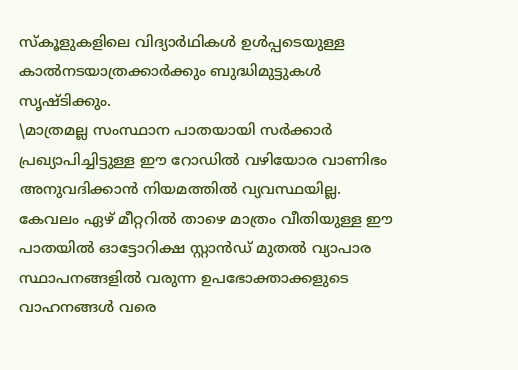സ്കൂളുകളിലെ വിദ്യാർഥികൾ ഉൾപ്പടെയുള്ള കാൽനടയാത്രക്കാർക്കും ബുദ്ധിമുട്ടുകൾ സൃഷ്ടിക്കും.
\മാത്രമല്ല സംസ്ഥാന പാതയായി സർക്കാർ പ്രഖ്യാപിച്ചിട്ടുള്ള ഈ റോഡിൽ വഴിയോര വാണിഭം അനുവദിക്കാൻ നിയമത്തിൽ വ്യവസ്ഥയില്ല. കേവലം ഏഴ് മീറ്ററിൽ താഴെ മാത്രം വീതിയുള്ള ഈ പാതയിൽ ഓട്ടോറിക്ഷ സ്റ്റാൻഡ് മുതൽ വ്യാപാര സ്ഥാപനങ്ങളിൽ വരുന്ന ഉപഭോക്താക്കളുടെ വാഹനങ്ങൾ വരെ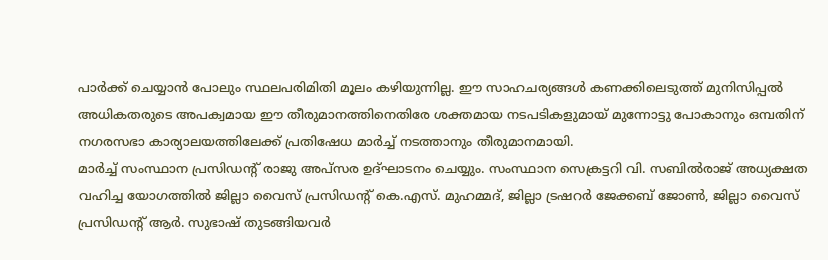പാർക്ക് ചെയ്യാൻ പോലും സ്ഥലപരിമിതി മൂലം കഴിയുന്നില്ല. ഈ സാഹചര്യങ്ങൾ കണക്കിലെടുത്ത് മുനിസിപ്പൽ അധികതരുടെ അപക്വമായ ഈ തീരുമാനത്തിനെതിരേ ശക്തമായ നടപടികളുമായ് മുന്നോട്ടു പോകാനും ഒമ്പതിന് നഗരസഭാ കാര്യാലയത്തിലേക്ക് പ്രതിഷേധ മാർച്ച് നടത്താനും തീരുമാനമായി.
മാർച്ച് സംസ്ഥാന പ്രസിഡന്റ് രാജു അപ്സര ഉദ്ഘാടനം ചെയ്യും. സംസ്ഥാന സെക്രട്ടറി വി. സബിൽരാജ് അധ്യക്ഷത വഹിച്ച യോഗത്തിൽ ജില്ലാ വൈസ് പ്രസിഡന്റ് കെ.എസ്. മുഹമ്മദ്, ജില്ലാ ട്രഷറർ ജേക്കബ് ജോൺ, ജില്ലാ വൈസ് പ്രസിഡന്റ് ആർ. സുഭാഷ് തുടങ്ങിയവർ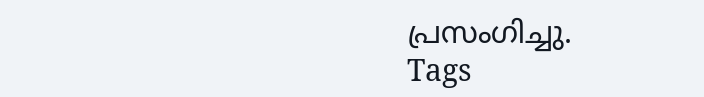പ്രസംഗിച്ചു.
Tags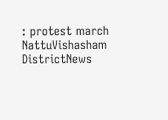: protest march NattuVishasham DistrictNews